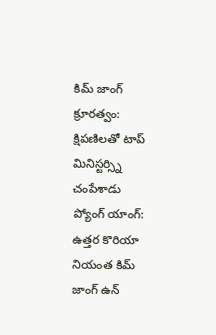కిమ్ జాంగ్ క్రూరత్వం: క్షిపణిలతో టాప్ మినిస్టర్స్ని చంపేశాడు
ప్యోంగ్ యాంగ్: ఉత్తర కొరియా నియంత కిమ్ జాంగ్ ఉన్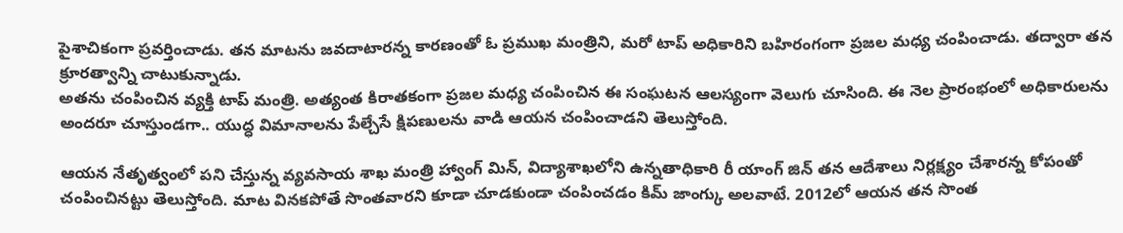పైశాచికంగా ప్రవర్తించాడు. తన మాటను జవదాటారన్న కారణంతో ఓ ప్రముఖ మంత్రిని, మరో టాప్ అధికారిని బహిరంగంగా ప్రజల మధ్య చంపించాడు. తద్వారా తన క్రూరత్వాన్ని చాటుకున్నాడు.
అతను చంపించిన వ్యక్తి టాప్ మంత్రి. అత్యంత కిరాతకంగా ప్రజల మధ్య చంపించిన ఈ సంఘటన ఆలస్యంగా వెలుగు చూసింది. ఈ నెల ప్రారంభంలో అధికారులను అందరూ చూస్తుండగా.. యుద్ధ విమానాలను పేల్చేసే క్షిపణులను వాడి ఆయన చంపించాడని తెలుస్తోంది.

ఆయన నేతృత్వంలో పని చేస్తున్న వ్యవసాయ శాఖ మంత్రి హ్వాంగ్ మిన్, విద్యాశాఖలోని ఉన్నతాధికారి రీ యాంగ్ జిన్ తన ఆదేశాలు నిర్లక్ష్యం చేశారన్న కోపంతో చంపించినట్టు తెలుస్తోంది. మాట వినకపోతే సొంతవారని కూడా చూడకుండా చంపించడం కిమ్ జాంగ్కు అలవాటే. 2012లో ఆయన తన సొంత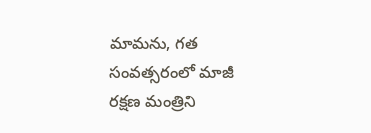మామను, గత సంవత్సరంలో మాజీ రక్షణ మంత్రిని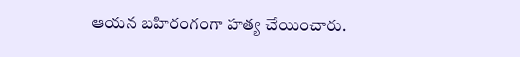ఆయన బహిరంగంగా హత్య చేయించారు.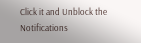Click it and Unblock the Notifications